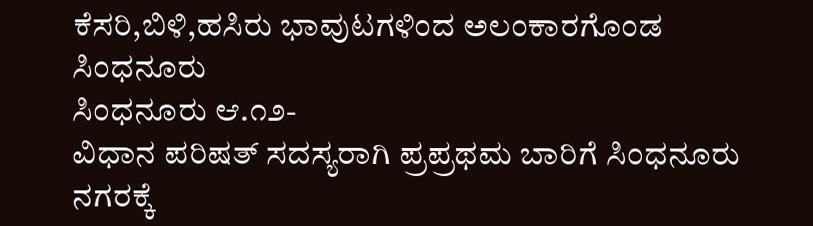ಕೆಸರಿ,ಬಿಳಿ,ಹಸಿರು ಭಾವುಟಗಳಿಂದ ಅಲಂಕಾರಗೊಂಡ ಸಿಂಧನೂರು
ಸಿಂಧನೂರು ಆ.೧೨-
ವಿಧಾನ ಪರಿಷತ್ ಸದಸ್ಯರಾಗಿ ಪ್ರಪ್ರಥಮ ಬಾರಿಗೆ ಸಿಂಧನೂರು ನಗರಕ್ಕೆ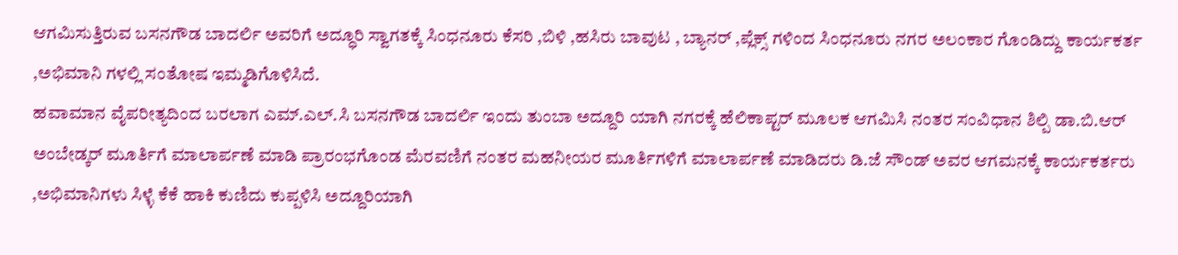ಆಗಮಿಸುತ್ತಿರುವ ಬಸನಗೌಡ ಬಾದರ್ಲಿ ಅವರಿಗೆ ಅದ್ಧೂರಿ ಸ್ವಾಗತಕ್ಕೆ ಸಿಂಧನೂರು ಕೆಸರಿ ,ಬಿಳಿ ,ಹಸಿರು ಬಾವುಟ , ಬ್ಯಾನರ್ ,ಪ್ಲೆಕ್ಸ್ ಗಳಿಂದ ಸಿಂಧನೂರು ನಗರ ಅಲಂಕಾರ ಗೊಂಡಿದ್ದು ಕಾರ್ಯಕರ್ತ ,ಅಭಿಮಾನಿ ಗಳಲ್ಲಿ ಸಂತೋಷ ಇಮ್ಮಡಿಗೊಳಿಸಿದೆ.
ಹವಾಮಾನ ವೈಪರೀತ್ಯದಿಂದ ಬರಲಾಗ ಎಮ್.ಎಲ್.ಸಿ ಬಸನಗೌಡ ಬಾದರ್ಲಿ ಇಂದು ತುಂಬಾ ಅದ್ದೂರಿ ಯಾಗಿ ನಗರಕ್ಕೆ ಹೆಲಿಕಾಪ್ಟರ್ ಮೂಲಕ ಆಗಮಿಸಿ ನಂತರ ಸಂವಿಧಾನ ಶಿಲ್ಪಿ ಡಾ.ಬಿ.ಆರ್ ಅಂಬೇಡ್ಕರ್ ಮೂರ್ತಿಗೆ ಮಾಲಾರ್ಪಣೆ ಮಾಡಿ ಪ್ರಾರಂಭಗೊಂಡ ಮೆರವಣಿಗೆ ನಂತರ ಮಹನೀಯರ ಮೂರ್ತಿಗಳಿಗೆ ಮಾಲಾರ್ಪಣೆ ಮಾಡಿದರು ಡಿ.ಜೆ ಸೌಂಡ್ ಅವರ ಆಗಮನಕ್ಕೆ ಕಾರ್ಯಕರ್ತರು ,ಅಭಿಮಾನಿಗಳು ಸಿಳ್ಳೆ ಕೆಕೆ ಹಾಕಿ ಕುಣಿದು ಕುಪ್ಪಳಿಸಿ ಅದ್ದೂರಿಯಾಗಿ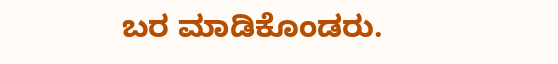ಬರ ಮಾಡಿಕೊಂಡರು.